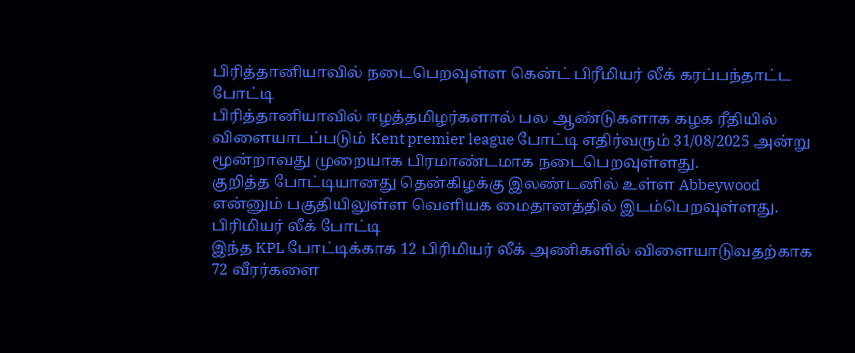பிரித்தானியாவில் நடைபெறவுள்ள கென்ட் பிரீமியர் லீக் கரப்பந்தாட்ட போட்டி
பிரித்தானியாவில் ஈழத்தமிழர்களால் பல ஆண்டுகளாக கழக ரீதியில் விளையாடப்படும் Kent premier league போட்டி எதிர்வரும் 31/08/2025 அன்று மூன்றாவது முறையாக பிரமாண்டமாக நடைபெறவுள்ளது.
குறித்த போட்டியானது தென்கிழக்கு இலண்டனில் உள்ள Abbeywood என்னும் பகுதியிலுள்ள வெளியக மைதானத்தில் இடம்பெறவுள்ளது.
பிரிமியர் லீக் போட்டி
இந்த KPL போட்டிக்காக 12 பிரிமியர் லீக் அணிகளில் விளையாடுவதற்காக 72 வீரர்களை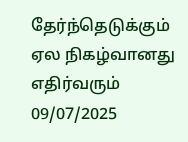தேர்ந்தெடுக்கும் ஏல நிகழ்வானது எதிர்வரும் 09/07/2025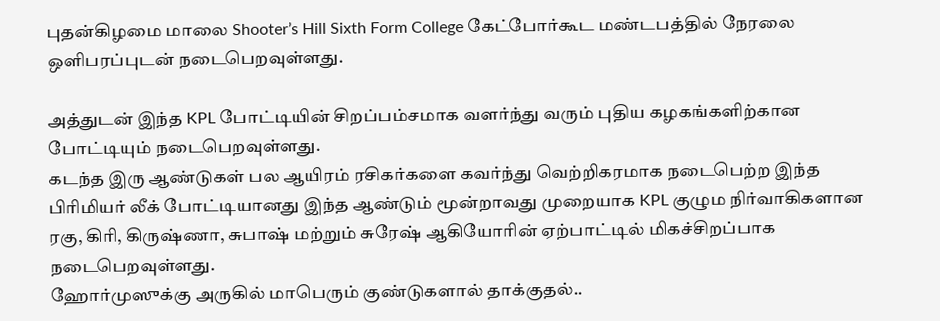புதன்கிழமை மாலை Shooter’s Hill Sixth Form College கேட்போர்கூட மண்டபத்தில் நேரலை ஒளிபரப்புடன் நடைபெறவுள்ளது.

அத்துடன் இந்த KPL போட்டியின் சிறப்பம்சமாக வளர்ந்து வரும் புதிய கழகங்களிற்கான போட்டியும் நடைபெறவுள்ளது.
கடந்த இரு ஆண்டுகள் பல ஆயிரம் ரசிகர்களை கவர்ந்து வெற்றிகரமாக நடைபெற்ற இந்த பிரிமியர் லீக் போட்டியானது இந்த ஆண்டும் மூன்றாவது முறையாக KPL குழும நிர்வாகிகளான ரகு, கிரி, கிருஷ்ணா, சுபாஷ் மற்றும் சுரேஷ் ஆகியோரின் ஏற்பாட்டில் மிகச்சிறப்பாக நடைபெறவுள்ளது.
ஹோர்முஸுக்கு அருகில் மாபெரும் குண்டுகளால் தாக்குதல்..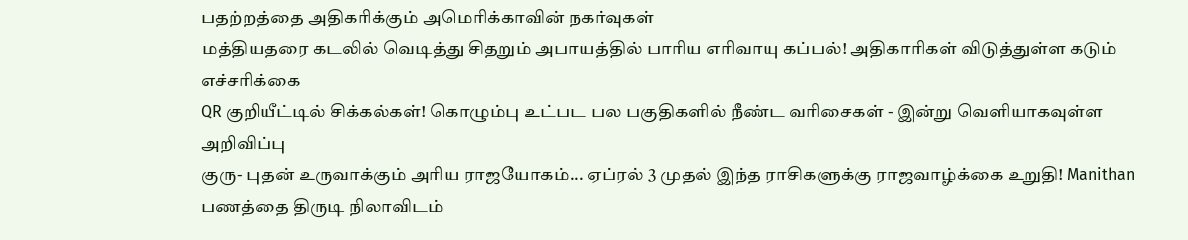பதற்றத்தை அதிகரிக்கும் அமெரிக்காவின் நகர்வுகள்
மத்தியதரை கடலில் வெடித்து சிதறும் அபாயத்தில் பாரிய எரிவாயு கப்பல்! அதிகாரிகள் விடுத்துள்ள கடும் எச்சரிக்கை
QR குறியீட்டில் சிக்கல்கள்! கொழும்பு உட்பட பல பகுதிகளில் நீண்ட வரிசைகள் - இன்று வெளியாகவுள்ள அறிவிப்பு
குரு- புதன் உருவாக்கும் அரிய ராஜயோகம்... ஏப்ரல் 3 முதல் இந்த ராசிகளுக்கு ராஜவாழ்க்கை உறுதி! Manithan
பணத்தை திருடி நிலாவிடம்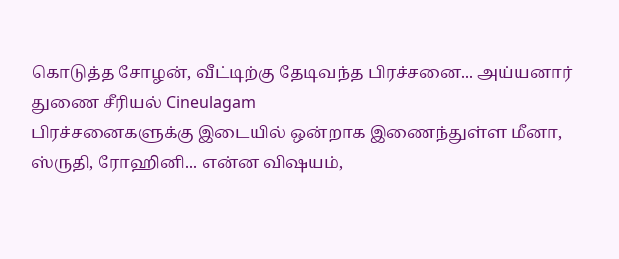கொடுத்த சோழன், வீட்டிற்கு தேடிவந்த பிரச்சனை... அய்யனார் துணை சீரியல் Cineulagam
பிரச்சனைகளுக்கு இடையில் ஒன்றாக இணைந்துள்ள மீனா, ஸ்ருதி, ரோஹினி... என்ன விஷயம்,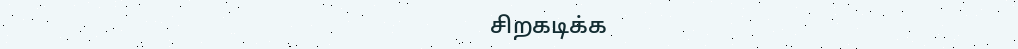சிறகடிக்க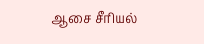ஆசை சீரியல்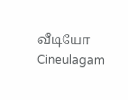வீடியோ Cineulagam